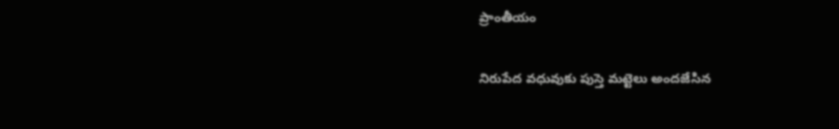ప్రాంతీయం

నిరుపేద వధువుకు పుస్తె మట్టెలు అందజేసిన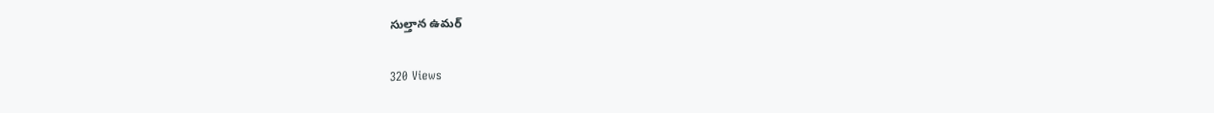సుల్తాన ఉమర్

320 Views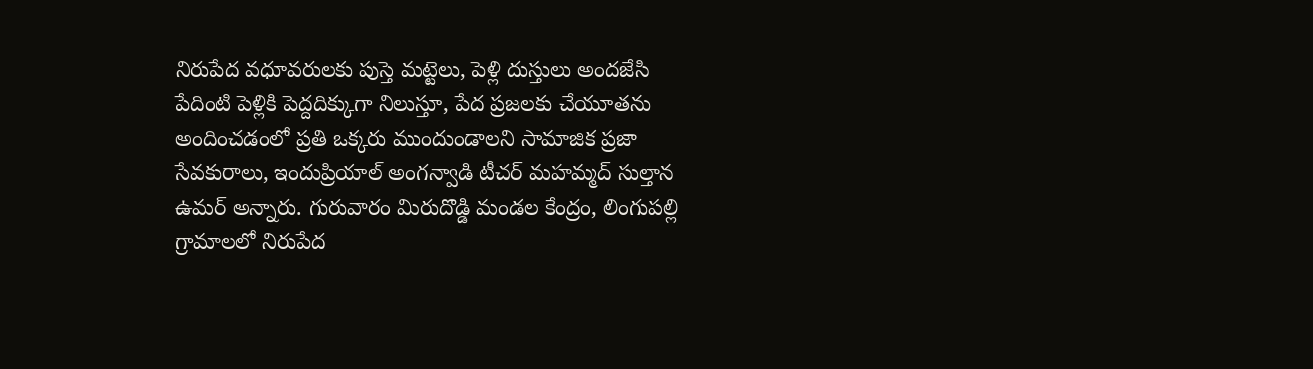నిరుపేద వధూవరులకు పుస్తె మట్టెలు, పెళ్లి దుస్తులు అందజేసి పేదింటి పెళ్లికి పెద్దదిక్కుగా నిలుస్తూ, పేద ప్రజలకు చేయూతను అందించడంలో ప్రతి ఒక్కరు ముందుండాలని సామాజిక ప్రజా సేవకురాలు, ఇందుప్రియాల్ అంగన్వాడి టీచర్ మహమ్మద్ సుల్తాన ఉమర్ అన్నారు. గురువారం మిరుదొడ్డి మండల కేంద్రం, లింగుపల్లి గ్రామాలలో నిరుపేద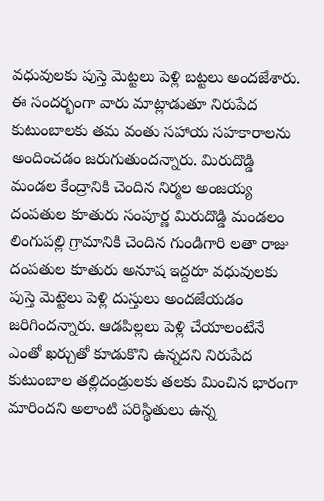వధువులకు పుస్తె మెట్టలు పెళ్లి బట్టలు అందజేశారు. ఈ సందర్భంగా వారు మాట్లాడుతూ నిరుపేద కుటుంబాలకు తమ వంతు సహాయ సహకారాలను అందించడం జరుగుతుందన్నారు. మిరుదొడ్డి మండల కేంద్రానికి చెందిన నిర్మల అంజయ్య దంపతుల కూతురు సంపూర్ణ మిరుదొడ్డి మండలం లింగుపల్లి గ్రామానికి చెందిన గుండిగారి లతా రాజు దంపతుల కూతురు అనూష ఇద్దరూ వధువులకు పుస్తె మెట్టెలు పెళ్లి దుస్తులు అందజేయడం జరిగిందన్నారు. ఆడపిల్లలు పెళ్లి చేయాలంటేనే ఎంతో ఖర్చుతో కూడుకొని ఉన్నదని నిరుపేద కుటుంబాల తల్లిదండ్రులకు తలకు మించిన భారంగా మారిందని అలాంటి పరిస్థితులు ఉన్న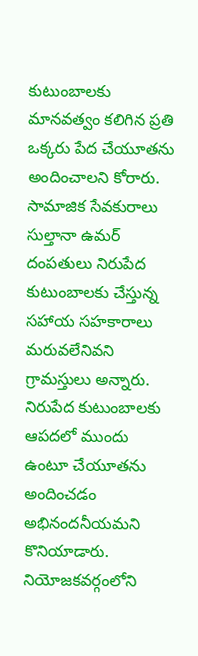కుటుంబాలకు మానవత్వం కలిగిన ప్రతి ఒక్కరు పేద చేయూతను అందించాలని కోరారు. సామాజిక సేవకురాలు సుల్తానా ఉమర్ దంపతులు నిరుపేద కుటుంబాలకు చేస్తున్న సహాయ సహకారాలు మరువలేనివని గ్రామస్తులు అన్నారు. నిరుపేద కుటుంబాలకు ఆపదలో ముందు ఉంటూ చేయూతను అందించడం అభినందనీయమని కొనియాడారు. నియోజకవర్గంలోని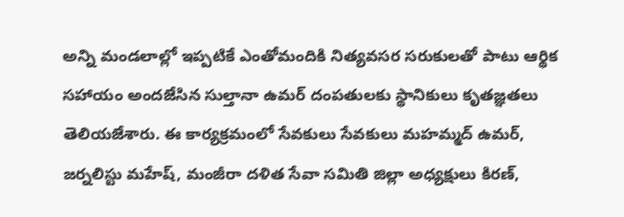అన్ని మండలాల్లో ఇప్పటికే ఎంతోమందికి నిత్యవసర సరుకులతో పాటు ఆర్థిక సహాయం అందజేసిన సుల్తానా ఉమర్ దంపతులకు స్థానికులు కృతజ్ఞతలు తెలియజేశారు. ఈ కార్యక్రమంలో సేవకులు సేవకులు మహమ్మద్ ఉమర్, జర్నలిస్టు మహేష్, మంజీరా దళిత సేవా సమితి జిల్లా అధ్యక్షులు కిరణ్,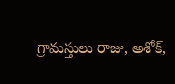గ్రామస్తులు రాజు, అశోక్,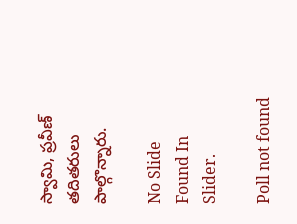స్వామి, ప్రవీణ్ తదితరులు పాల్గొన్నారు.

No Slide Found In Slider.

Poll not found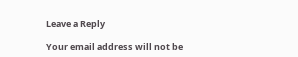Leave a Reply

Your email address will not be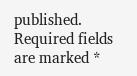published. Required fields are marked *